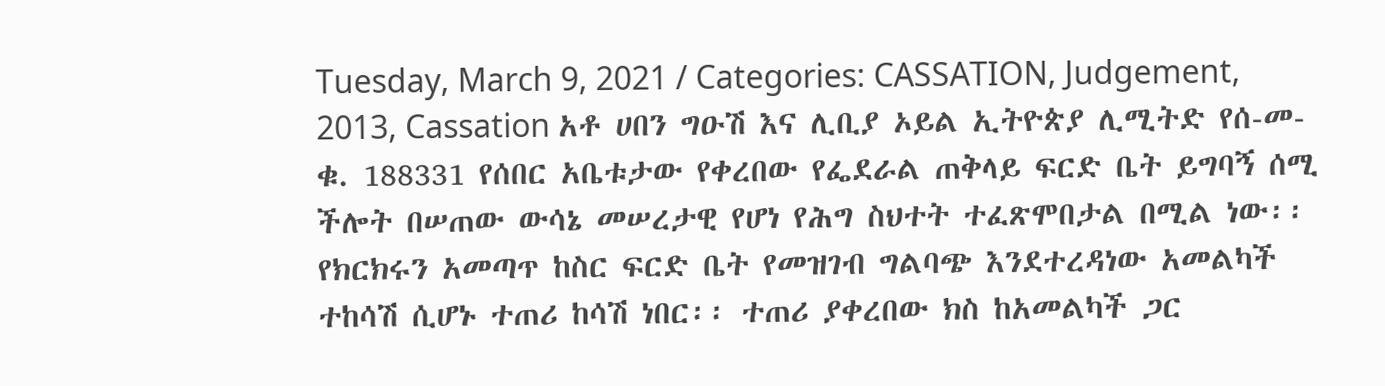Tuesday, March 9, 2021 / Categories: CASSATION, Judgement, 2013, Cassation አቶ ሀበን ግዑሽ እና ሊቢያ ኦይል ኢትዮጵያ ሊሚትድ የሰ-መ-ቁ. 188331 የሰበር አቤቱታው የቀረበው የፌደራል ጠቅላይ ፍርድ ቤት ይግባኝ ሰሚ ችሎት በሠጠው ውሳኔ መሠረታዊ የሆነ የሕግ ስህተት ተፈጽሞበታል በሚል ነው፡፡ የክርክሩን አመጣጥ ከስር ፍርድ ቤት የመዝገብ ግልባጭ እንደተረዳነው አመልካች ተከሳሽ ሲሆኑ ተጠሪ ከሳሽ ነበር፡፡ ተጠሪ ያቀረበው ክስ ከአመልካች ጋር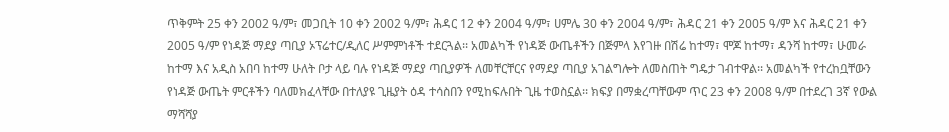ጥቅምት 25 ቀን 2002 ዓ/ም፣ መጋቢት 10 ቀን 2002 ዓ/ም፣ ሕዳር 12 ቀን 2004 ዓ/ም፣ ሀምሌ 30 ቀን 2004 ዓ/ም፣ ሕዳር 21 ቀን 2005 ዓ/ም እና ሕዳር 21 ቀን 2005 ዓ/ም የነዳጅ ማደያ ጣቢያ ኦፕሬተር/ዲለር ሥምምነቶች ተደርጓል፡፡ አመልካች የነዳጅ ውጤቶችን በጅምላ እየገዙ በሽሬ ከተማ፣ ሞጆ ከተማ፣ ዳንሻ ከተማ፣ ሁመራ ከተማ እና አዲስ አበባ ከተማ ሁለት ቦታ ላይ ባሉ የነዳጅ ማደያ ጣቢያዎች ለመቸርቸርና የማደያ ጣቢያ አገልግሎት ለመስጠት ግዴታ ገብተዋል፡፡ አመልካች የተረከቧቸውን የነዳጅ ውጤት ምርቶችን ባለመክፈላቸው በተለያዩ ጊዜያት ዕዳ ተሳስበን የሚከፍሉበት ጊዜ ተወስኗል፡፡ ክፍያ በማቋረጣቸውም ጥር 23 ቀን 2008 ዓ/ም በተደረገ 3ኛ የውል ማሻሻያ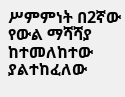ሥምምነት በ2ኛው የውል ማሻሻያ ከተመለከተው ያልተከፈለው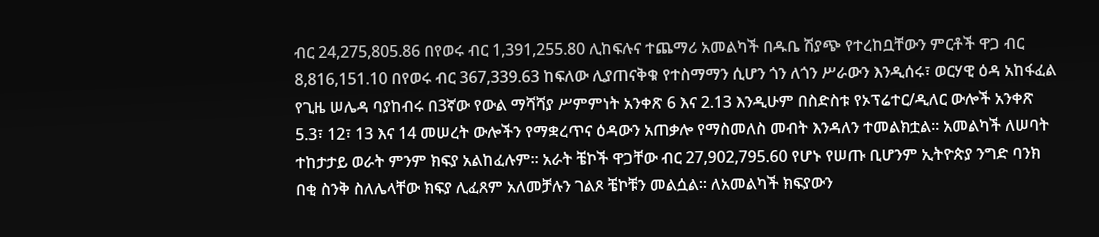ብር 24,275,805.86 በየወሩ ብር 1,391,255.80 ሊከፍሉና ተጨማሪ አመልካች በዱቤ ሽያጭ የተረከቧቸውን ምርቶች ዋጋ ብር 8,816,151.10 በየወሩ ብር 367,339.63 ከፍለው ሊያጠናቅቁ የተስማማን ሲሆን ጎን ለጎን ሥራውን እንዲሰሩ፣ ወርሃዊ ዕዳ አከፋፈል የጊዜ ሠሌዳ ባያከብሩ በ3ኛው የውል ማሻሻያ ሥምምነት አንቀጽ 6 እና 2.13 እንዲሁም በስድስቱ የኦፕሬተር/ዲለር ውሎች አንቀጽ 5.3፣ 12፣ 13 እና 14 መሠረት ውሎችን የማቋረጥና ዕዳውን አጠቃሎ የማስመለስ መብት እንዳለን ተመልክቷል፡፡ አመልካች ለሠባት ተከታታይ ወራት ምንም ክፍያ አልከፈሉም፡፡ አራት ቼኮች ዋጋቸው ብር 27,902,795.60 የሆኑ የሠጡ ቢሆንም ኢትዮጵያ ንግድ ባንክ በቂ ስንቅ ስለሌላቸው ክፍያ ሊፈጸም አለመቻሉን ገልጾ ቼኮቹን መልሷል፡፡ ለአመልካች ክፍያውን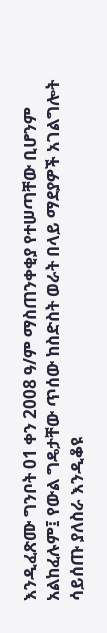እንዲፈጽሙ ግንቦት 01 ቀን 2008 ዓ/ም ማስጠንቀቂያ የተሠጣቸው ቢሆንም አልከፈሉም፤ የውል ግዴታቸው ጥሰው ከስድስት ወራት በላይ ማደያዎች አገልግሎት ሳይሰጡ ያለስራ እንዲቆዩ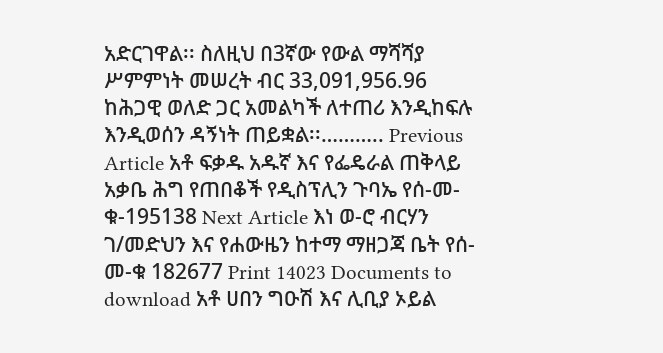አድርገዋል፡፡ ስለዚህ በ3ኛው የውል ማሻሻያ ሥምምነት መሠረት ብር 33,091,956.96 ከሕጋዊ ወለድ ጋር አመልካች ለተጠሪ እንዲከፍሉ እንዲወሰን ዳኝነት ጠይቋል፡፡……….. Previous Article አቶ ፍቃዱ አዱኛ እና የፌዴራል ጠቅላይ አቃቤ ሕግ የጠበቆች የዲስፕሊን ጉባኤ የሰ-መ-ቁ-195138 Next Article እነ ወ-ሮ ብርሃን ገ/መድህን እና የሐውዜን ከተማ ማዘጋጃ ቤት የሰ-መ-ቁ 182677 Print 14023 Documents to download አቶ ሀበን ግዑሽ እና ሊቢያ ኦይል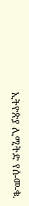ኢትዮጵያ ሊሚትድ የሰ-መ-ቁ.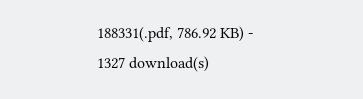188331(.pdf, 786.92 KB) - 1327 download(s)